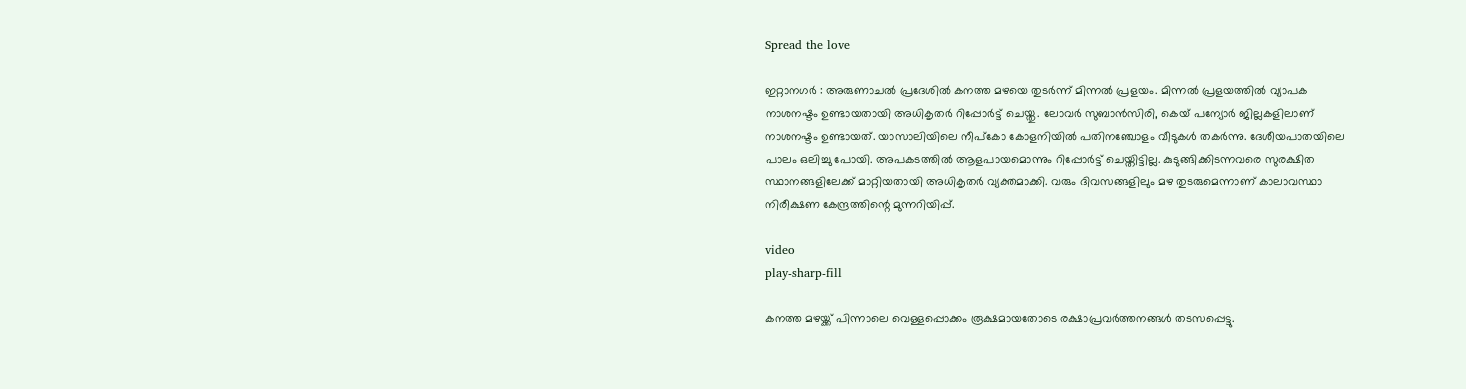Spread the love

ഇറ്റാനഗർ : അരുണാചൽ പ്രദേശിൽ കനത്ത മഴയെ തുടർന്ന് മിന്നൽ പ്രളയം. മിന്നൽ പ്രളയത്തിൽ വ്യാപക നാശനഷ്ടം ഉണ്ടായതായി അധികൃതർ റിപ്പോർട്ട് ചെയ്തു. ലോവർ സുബാൻസിരി, കെയ് പന്യോർ ജില്ലകളിലാണ് നാശനഷ്ടം ഉണ്ടായത്. യാസാലിയിലെ നീപ്‌കോ കോളനിയിൽ പതിനഞ്ചോളം വീടുകൾ തകർന്നു. ദേശീയപാതയിലെ പാലം ഒലിച്ചു പോയി. അപകടത്തിൽ ആളപായമൊന്നും റിപ്പോർട്ട് ചെയ്തിട്ടില്ല. കുടുങ്ങിക്കിടന്നവരെ സുരക്ഷിത സ്ഥാനങ്ങളിലേക്ക് മാറ്റിയതായി അധികൃതർ വ്യക്തമാക്കി. വരും ദിവസങ്ങളിലും മഴ തുടരുമെന്നാണ് കാലാവസ്ഥാ നിരീക്ഷണ കേന്ദ്രത്തിന്റെ മുന്നറിയിപ്പ്.

video
play-sharp-fill

കനത്ത മഴയ്ക്ക് പിന്നാലെ വെള്ളപ്പൊക്കം രൂക്ഷമായതോടെ രക്ഷാപ്രവർത്തനങ്ങൾ തടസപ്പെട്ടു.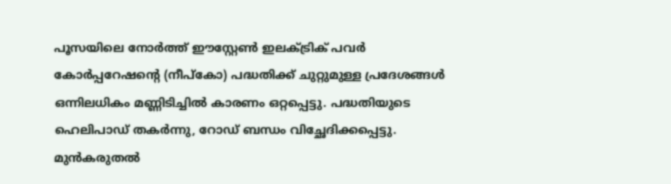പൂസയിലെ നോർത്ത് ഈസ്റ്റേൺ ഇലക്ട്രിക് പവർ കോർപ്പറേഷന്റെ (നീപ്കോ) പദ്ധതിക്ക് ചുറ്റുമുള്ള പ്രദേശങ്ങൾ ഒന്നിലധികം മണ്ണിടിച്ചിൽ കാരണം ഒറ്റപ്പെട്ടു. പദ്ധതിയുടെ ഹെലിപാഡ് തകർന്നു, റോഡ് ബന്ധം വിച്ഛേദിക്കപ്പെട്ടു. മുൻകരുതൽ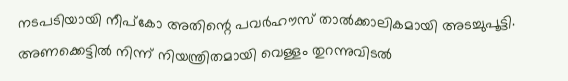നടപടിയായി നീപ്കോ അതിന്റെ പവർഹൗസ് താൽക്കാലികമായി അടച്ചുപൂട്ടി. അണക്കെട്ടിൽ നിന്ന് നിയന്ത്രിതമായി വെള്ളം തുറന്നുവിടൽ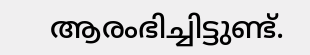ആരംഭിച്ചിട്ടുണ്ട്.